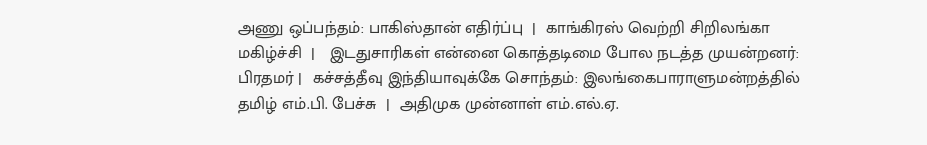அணு ஒப்பந்தம்: பாகிஸ்தான் எதிர்ப்பு  |  காங்கிரஸ் வெற்றி சிறிலங்கா மகிழ்ச்சி  |   இடதுசாரிகள் என்னை கொத்தடிமை போல நடத்த முயன்றனர்: பிரதமர் |  கச்சத்தீவு இந்தியாவுக்கே சொந்தம்: இலங்கைபாராளுமன்றத்தில் தமிழ் எம்.பி. பேச்சு  |  அதிமுக முன்னாள் எம்.எல்.ஏ.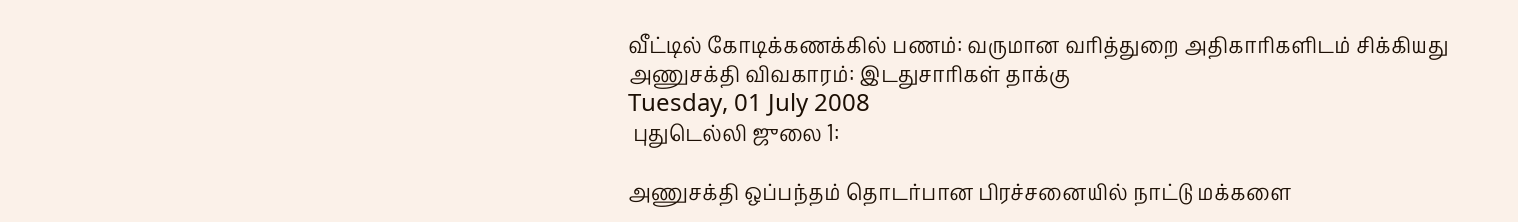வீட்டில் கோடிக்கணக்கில் பணம்: வருமான வரித்துறை அதிகாரிகளிடம் சிக்கியது
அணுசக்தி விவகாரம்: இடதுசாரிகள் தாக்கு
Tuesday, 01 July 2008
 புதுடெல்லி ஜுலை 1:

அணுசக்தி ஒப்பந்தம் தொடர்பான பிரச்சனையில் நாட்டு மக்களை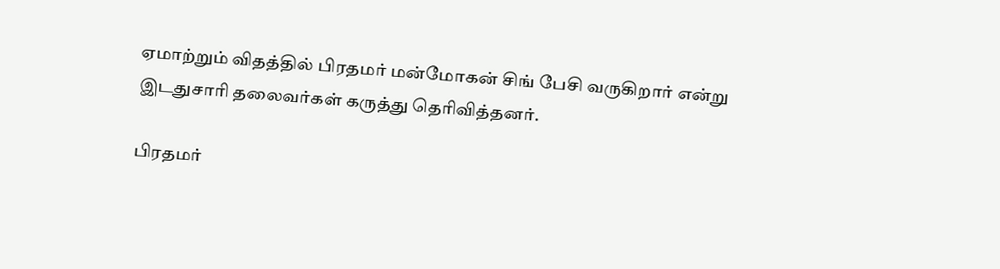ஏமாற்றும் விதத்தில் பிரதமர் மன்மோகன் சிங் பேசி வருகிறார் என்று இடதுசாரி தலைவர்கள் கருத்து தெரிவித்தனர்.

பிரதமர்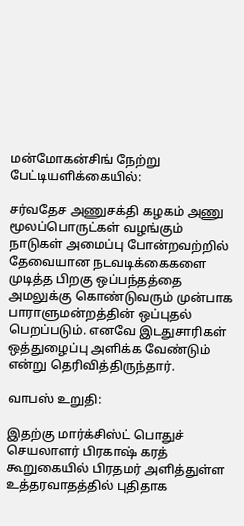மன்மோகன்சிங் நேற்று பேட்டியளிக்கையில்:

சர்வதேச அணுசக்தி கழகம் அணு மூலப்பொருட்கள் வழங்கும் நாடுகள் அமைப்பு போன்றவற்றில் தேவையான நடவடிக்கைகளை முடித்த பிறகு ஒப்பந்தத்தை அமலுக்கு கொண்டுவரும் முன்பாக பாராளுமன்றத்தின் ஒப்புதல் பெறப்படும். எனவே இடதுசாரிகள் ஒத்துழைப்பு அளிக்க வேண்டும் என்று தெரிவித்திருந்தார்.

வாபஸ் உறுதி:

இதற்கு மார்க்சிஸ்ட் பொதுச் செயலாளர் பிரகாஷ் கரத் கூறுகையில் பிரதமர் அளித்துள்ள உத்தரவாதத்தில் புதிதாக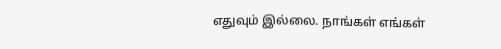எதுவும் இல்லை. நாங்கள் எங்கள்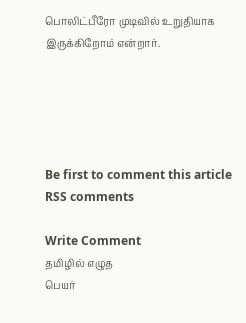பொலிட்பீரோ முடிவில் உறுதியாக இருக்கிறோம் என்றார்.





Be first to comment this article
RSS comments

Write Comment
தமிழில் எழுத
பெயர்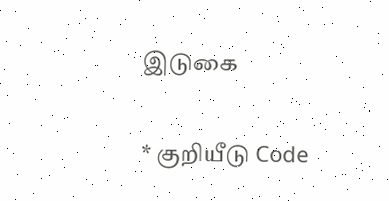இடுகை

* குறியீடு Code